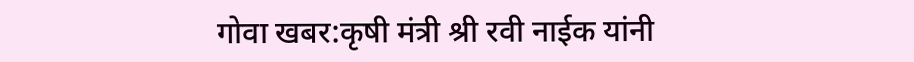गोवा खबर:कृषी मंत्री श्री रवी नाईक यांनी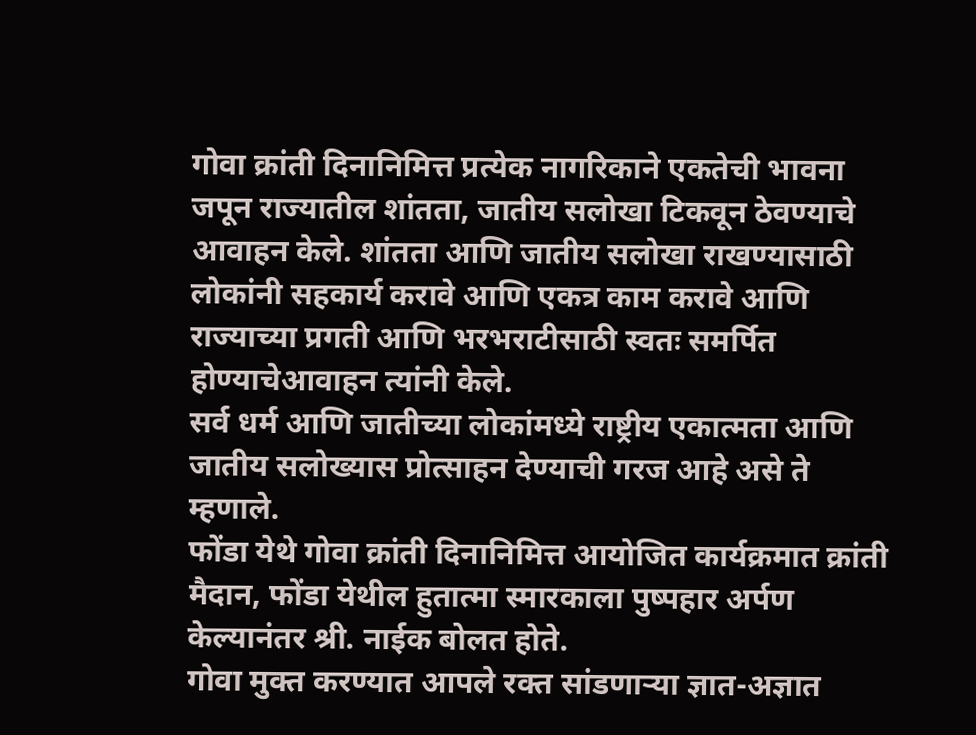गोवा क्रांती दिनानिमित्त प्रत्येक नागरिकाने एकतेची भावना जपून राज्यातील शांतता, जातीय सलोखा टिकवून ठेवण्याचे आवाहन केले. शांतता आणि जातीय सलोखा राखण्यासाठी लोकांनी सहकार्य करावे आणि एकत्र काम करावे आणि राज्याच्या प्रगती आणि भरभराटीसाठी स्वतः समर्पित होण्याचेआवाहन त्यांनी केले.
सर्व धर्म आणि जातीच्या लोकांमध्ये राष्ट्रीय एकात्मता आणि जातीय सलोख्यास प्रोत्साहन देण्याची गरज आहे असे ते म्हणाले.
फोंडा येथे गोवा क्रांती दिनानिमित्त आयोजित कार्यक्रमात क्रांती मैदान, फोंडा येथील हुतात्मा स्मारकाला पुष्पहार अर्पण केल्यानंतर श्री. नाईक बोलत होते.
गोवा मुक्त करण्यात आपले रक्त सांडणाऱ्या ज्ञात-अज्ञात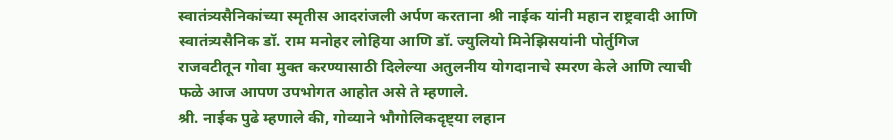स्वातंत्र्यसैनिकांच्या स्मृतीस आदरांजली अर्पण करताना श्री नाईक यांनी महान राष्ट्रवादी आणि स्वातंत्र्यसैनिक डॉ. राम मनोहर लोहिया आणि डॉ. ज्युलियो मिनेझिसयांनी पोर्तुगिज राजवटीतून गोवा मुक्त करण्यासाठी दिलेल्या अतुलनीय योगदानाचे स्मरण केले आणि त्याची फळे आज आपण उपभोगत आहोत असे ते म्हणाले.
श्री. नाईक पुढे म्हणाले की, गोव्याने भौगोलिकदृष्ट्या लहान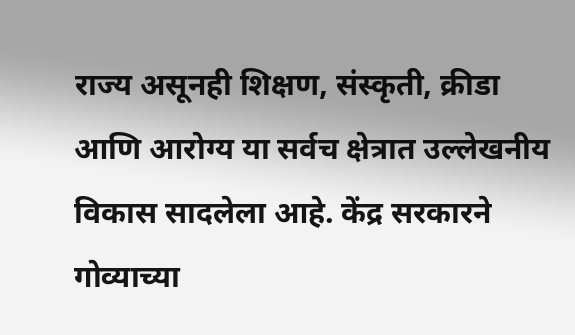राज्य असूनही शिक्षण, संस्कृती, क्रीडा आणि आरोग्य या सर्वच क्षेत्रात उल्लेखनीय विकास सादलेला आहे. केंद्र सरकारने गोव्याच्या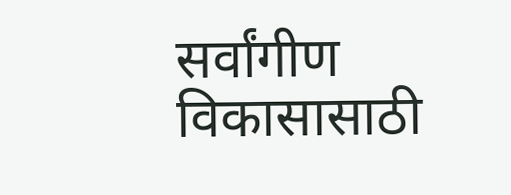सर्वांगीण विकासासाठी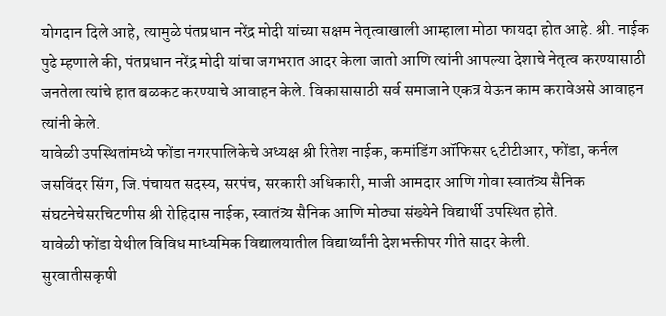योगदान दिले आहे, त्यामुळे पंतप्रधान नरेंद्र मोदी यांच्या सक्षम नेतृत्वाखाली आम्हाला मोठा फायदा होत आहे. श्री. नाईक पुढे म्हणाले की, पंतप्रधान नरेंद्र मोदी यांचा जगभरात आदर केला जातो आणि त्यांनी आपल्या देशाचे नेतृत्व करण्यासाठी जनतेला त्यांचे हात बळकट करण्याचे आवाहन केले. विकासासाठी सर्व समाजाने एकत्र येऊन काम करावेअसे आवाहन त्यांनी केले.
यावेळी उपस्थितांमध्ये फोंडा नगरपालिकेचे अध्यक्ष श्री रितेश नाईक, कमांडिंग ऑफिसर ६टीटीआर, फोंडा, कर्नल जसविंदर सिंग, जि.पंचायत सदस्य, सरपंच, सरकारी अधिकारी, माजी आमदार आणि गोवा स्वातंत्र्य सैनिक संघटनेचेसरचिटणीस श्री रोहिदास नाईक, स्वातंत्र्य सैनिक आणि मोठ्या संख्येने विद्यार्थी उपस्थित होते.
यावेळी फोंडा येथील विविध माध्यमिक विद्यालयातील विद्यार्थ्यांनी देशभक्तीपर गीते सादर केली.
सुरवातीसकृषी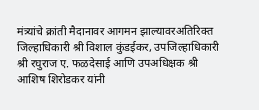मंत्र्यांचे क्रांती मैदानावर आगमन झाल्यावरअतिरिक्त जिल्हाधिकारी श्री विशाल कुंडईकर, उपजिल्हाधिकारी श्री रघुराज ए. फळदेसाई आणि उपअधिक्षक श्री आशिष शिरोडकर यांनी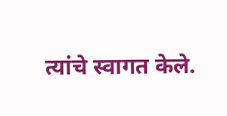त्यांचे स्वागत केले.